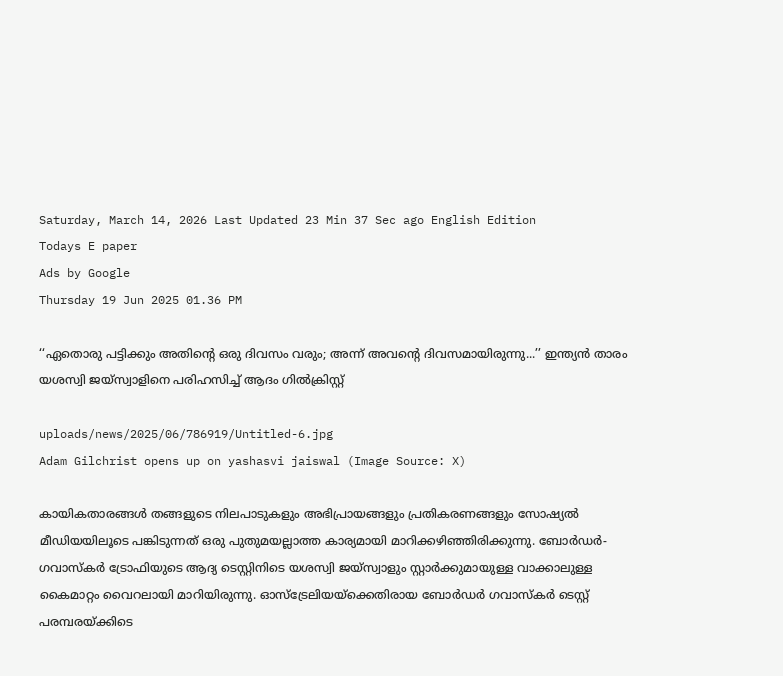Saturday, March 14, 2026 Last Updated 23 Min 37 Sec ago English Edition
Todays E paper
Ads by Google
Thursday 19 Jun 2025 01.36 PM

‘‘ഏതൊരു പട്ടിക്കും അതിന്റെ ഒരു ദിവസം വരും; അന്ന് അവന്റെ ദിവസമായിരുന്നു...’’ ഇന്ത്യൻ താരം യശസ്വി ജയ്‌സ്വാളിനെ പരിഹസിച്ച്‌ ആദം ഗില്‍ക്രിസ്റ്റ്

uploads/news/2025/06/786919/Untitled-6.jpg
Adam Gilchrist opens up on yashasvi jaiswal (Image Source: X)

കായികതാരങ്ങള്‍ തങ്ങളുടെ നിലപാടുകളും അഭിപ്രായങ്ങളും പ്രതികരണങ്ങളും സോഷ്യല്‍ മീഡിയയിലൂടെ പങ്കിടുന്നത് ഒരു പുതുമയല്ലാത്ത കാര്യമായി മാറിക്കഴിഞ്ഞിരിക്കുന്നു. ബോർഡർ-ഗവാസ്‌കർ ട്രോഫിയുടെ ആദ്യ ടെസ്റ്റിനിടെ യശസ്വി ജയ്‌സ്വാളും സ്റ്റാർക്കുമായുള്ള വാക്കാലുള്ള കൈമാറ്റം വൈറലായി മാറിയിരുന്നു. ഓസ്‌ട്രേലിയയ്‌ക്കെതിരായ ബോര്‍ഡര്‍ ഗവാസ്‌കര്‍ ടെസ്റ്റ് പരമ്പരയ്ക്കിടെ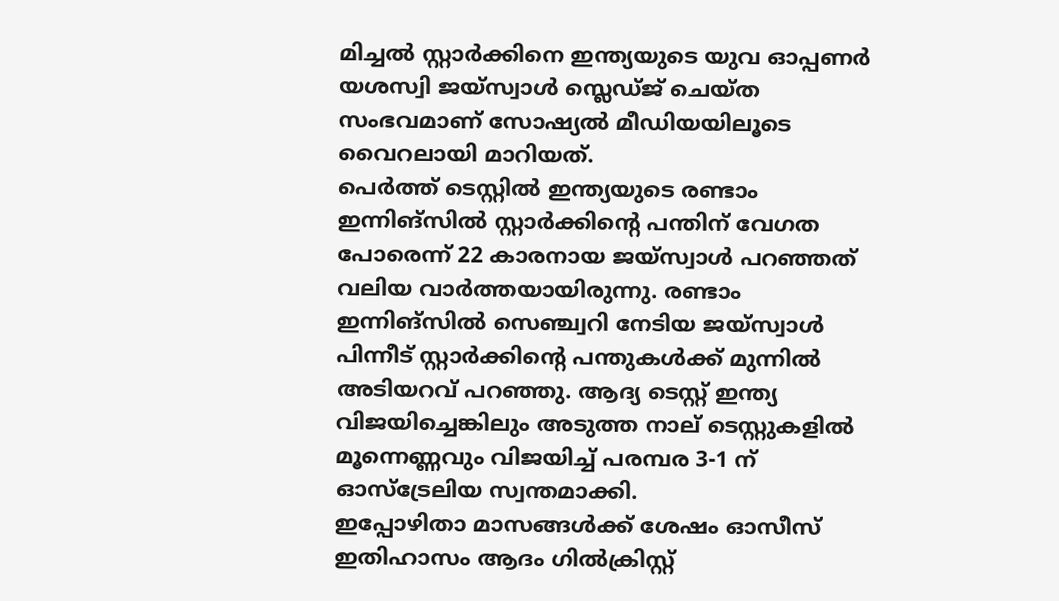മിച്ചല്‍ സ്റ്റാര്‍ക്കിനെ ഇന്ത്യയുടെ യുവ ഓപ്പണര്‍ യശസ്വി ജയ്‌സ്വാള്‍ സ്ലെഡ്ജ് ചെയ്ത സംഭവമാണ് സോഷ്യല്‍ മീഡിയയിലൂടെ വൈറലായി മാറിയത്.
പെര്‍ത്ത് ടെസ്റ്റില്‍ ഇന്ത്യയുടെ രണ്ടാം ഇന്നിങ്സില്‍ സ്റ്റാര്‍ക്കിന്റെ പന്തിന് വേഗത പോരെന്ന് 22 കാരനായ ജയ്സ്വാള്‍ പറഞ്ഞത് വലിയ വാര്‍ത്തയായിരുന്നു. രണ്ടാം ഇന്നിങ്സില്‍ സെഞ്ച്വറി നേടിയ ജയ്സ്വാള്‍ പിന്നീട് സ്റ്റാര്‍ക്കിന്റെ പന്തുകള്‍ക്ക് മുന്നില്‍ അടിയറവ് പറഞ്ഞു. ആദ്യ ടെസ്റ്റ് ഇന്ത്യ വിജയിച്ചെങ്കിലും അടുത്ത നാല് ടെസ്റ്റുകളില്‍ മൂന്നെണ്ണവും വിജയിച്ച്‌ പരമ്പര 3-1 ന് ഓസ്‌ട്രേലിയ സ്വന്തമാക്കി.
ഇപ്പോഴിതാ മാസങ്ങൾക്ക് ശേഷം ഓസീസ് ഇതിഹാസം ആദം ഗില്‍ക്രിസ്റ്റ്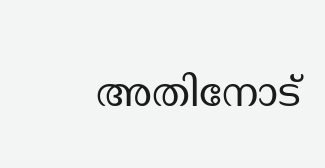അതിനോട്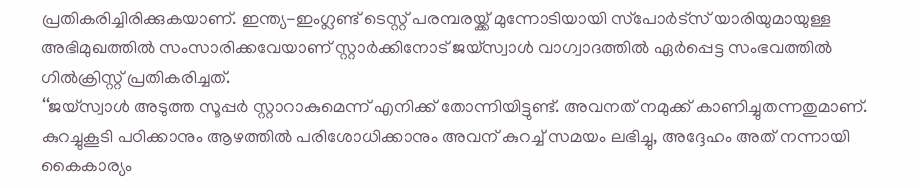പ്രതികരിച്ചിരിക്കുകയാണ്. ഇന്ത്യ-ഇംഗ്ലണ്ട് ടെസ്റ്റ് പരമ്പരയ്ക്ക് മുന്നോടിയായി സ്‌പോര്‍ട്‌സ് യാരിയുമായുള്ള അഭിമുഖത്തില്‍ സംസാരിക്കവേയാണ് സ്റ്റാര്‍ക്കിനോട് ജയ്‌സ്വാള്‍ വാഗ്വാദത്തില്‍ ഏര്‍പ്പെട്ട സംഭവത്തില്‍ ഗില്‍ക്രിസ്റ്റ് പ്രതികരിച്ചത്.
‘‘ജയ്സ്വാള്‍ അടുത്ത സൂപ്പര്‍ സ്റ്റാറാകുമെന്ന് എനിക്ക് തോന്നിയിട്ടുണ്ട്. അവനത് നമുക്ക് കാണിച്ചുതന്നതുമാണ്. കുറച്ചുകൂടി പഠിക്കാനും ആഴത്തില്‍ പരിശോധിക്കാനും അവന് കുറച്ച്‌ സമയം ലഭിച്ചു, അദ്ദേഹം അത് നന്നായി കൈകാര്യം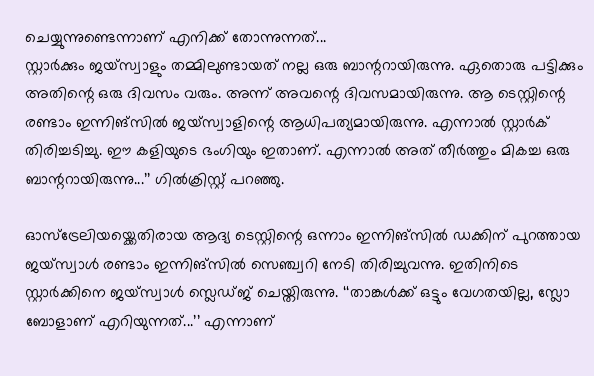ചെയ്യുന്നുണ്ടെന്നാണ് എനിക്ക് തോന്നുന്നത്...
സ്റ്റാര്‍ക്കും ജയ്‌സ്വാളും തമ്മിലുണ്ടായത് നല്ല ഒരു ബാന്ററായിരുന്നു. ഏതൊരു പട്ടിക്കും അതിന്റെ ഒരു ദിവസം വരും. അന്ന് അവന്റെ ദിവസമായിരുന്നു. ആ ടെസ്റ്റിന്റെ രണ്ടാം ഇന്നിങ്സില്‍ ജയ്‌സ്വാളിന്റെ ആധിപത്യമായിരുന്നു. എന്നാല്‍ സ്റ്റാര്‍ക് തിരിച്ചടിച്ചു. ഈ കളിയുടെ ഭംഗിയും ഇതാണ്. എന്നാല്‍ അത് തീര്‍ത്തും മികച്ച ഒരു ബാന്ററായിരുന്നു...’’ ഗില്‍ക്രിസ്റ്റ് പറഞ്ഞു.

ഓസ്ട്രേലിയയ്ക്കെതിരായ ആദ്യ ടെസ്റ്റിന്റെ ഒന്നാം ഇന്നിങ്സില്‍ ഡക്കിന് പുറത്തായ ജയ്സ്വാള്‍ രണ്ടാം ഇന്നിങ്സില്‍ സെഞ്ച്വറി നേടി തിരിച്ചുവന്നു. ഇതിനിടെ സ്റ്റാര്‍ക്കിനെ ജയ്സ്വാള്‍ സ്ലെഡ്ജ് ചെയ്തിരുന്നു. ‘‘താങ്കള്‍ക്ക് ഒട്ടും വേഗതയില്ല, സ്ലോ ബോളാണ് എറിയുന്നത്...’’ എന്നാണ്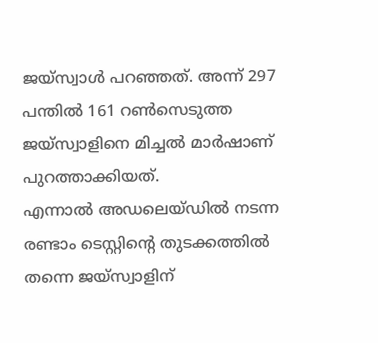ജയ്‌സ്വാള്‍ പറഞ്ഞത്. അന്ന് 297 പന്തില്‍ 161 റണ്‍സെടുത്ത ജയ്സ്വാളിനെ മിച്ചല്‍ മാര്‍ഷാണ് പുറത്താക്കിയത്.
എന്നാല്‍ അഡലെയ്ഡില്‍ നടന്ന രണ്ടാം ടെസ്റ്റിന്റെ തുടക്കത്തില്‍ തന്നെ ജയ്സ്വാളിന്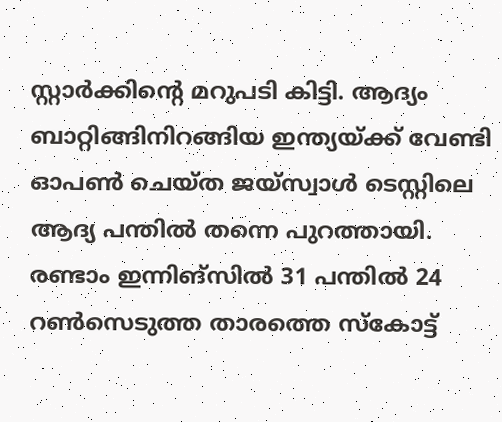സ്റ്റാര്‍ക്കിന്റെ മറുപടി കിട്ടി. ആദ്യം ബാറ്റിങ്ങിനിറങ്ങിയ ഇന്ത്യയ്ക്ക് വേണ്ടി ഓപണ്‍ ചെയ്ത ജയ്സ്വാള്‍ ടെസ്റ്റിലെ ആദ്യ പന്തില്‍ തന്നെ പുറത്തായി. രണ്ടാം ഇന്നിങ്സില്‍ 31 പന്തില്‍ 24 റണ്‍സെടുത്ത താരത്തെ സ്‌കോട്ട്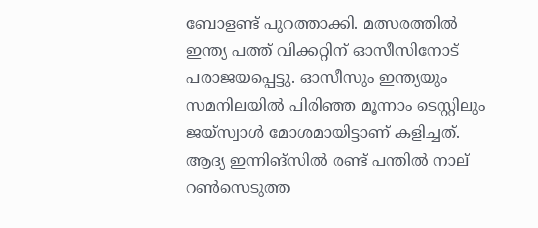ബോളണ്ട് പുറത്താക്കി. മത്സരത്തില്‍ ഇന്ത്യ പത്ത് വിക്കറ്റിന് ഓസീസിനോട് പരാജയപ്പെട്ടു. ഓസീസും ഇന്ത്യയും സമനിലയില്‍ പിരിഞ്ഞ മൂന്നാം ടെസ്റ്റിലും ജയ്സ്വാള്‍ മോശമായിട്ടാണ് കളിച്ചത്.
ആദ്യ ഇന്നിങ്സില്‍ രണ്ട് പന്തില്‍ നാല് റണ്‍സെടുത്ത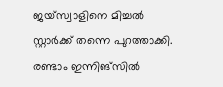ജയ്സ്വാളിനെ മിച്ചല്‍ സ്റ്റാര്‍ക്ക് തന്നെ പുറത്താക്കി. രണ്ടാം ഇന്നിങ്‌സില്‍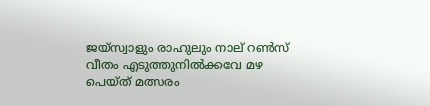ജയ്‌സ്വാളും രാഹുലും നാല് റണ്‍സ് വീതം എടുത്തുനില്‍ക്കവേ മഴ പെയ്ത് മത്സരം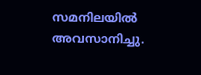സമനിലയില്‍ അവസാനിച്ചു.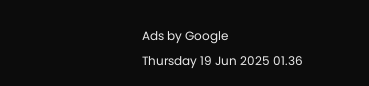Ads by Google
Thursday 19 Jun 2025 01.36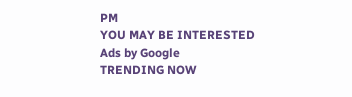PM
YOU MAY BE INTERESTED
Ads by Google
TRENDING NOW